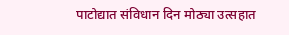पाटोद्यात संविधान दिन मोठ्या उत्सहात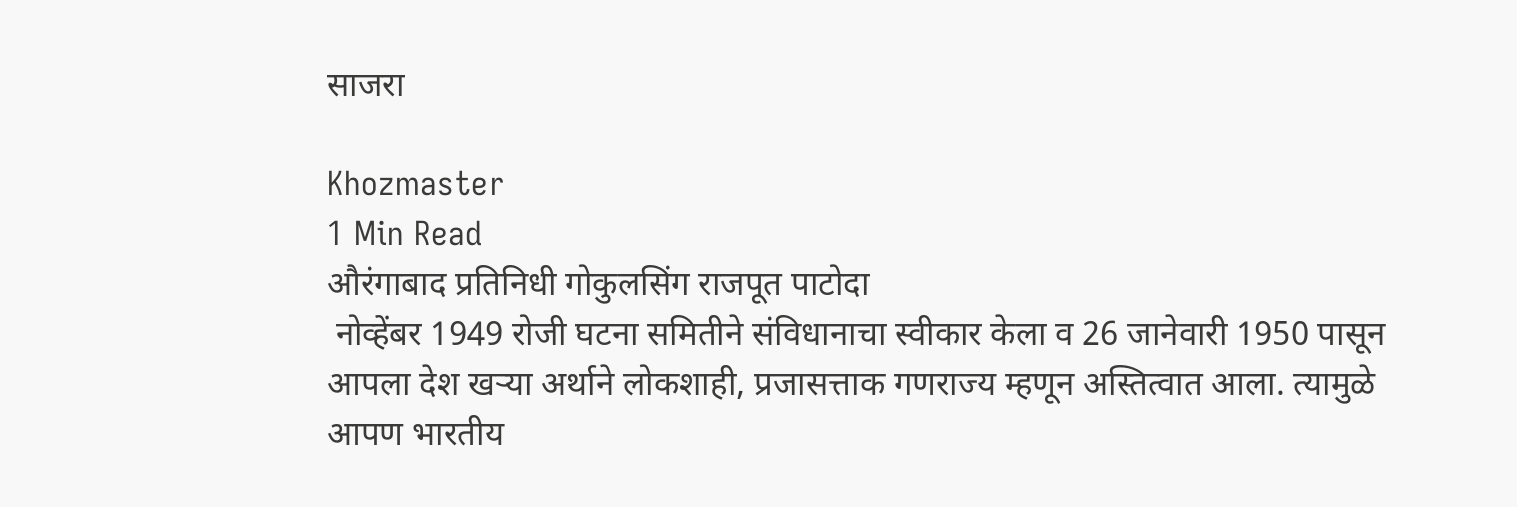साजरा

Khozmaster
1 Min Read
औरंगाबाद प्रतिनिधी गोकुलसिंग राजपूत पाटोदा
 नोव्हेंबर 1949 रोजी घटना समितीने संविधानाचा स्वीकार केला व 26 जानेवारी 1950 पासून आपला देश खऱ्या अर्थाने लोकशाही, प्रजासत्ताक गणराज्य म्हणून अस्तित्वात आला. त्यामुळे आपण भारतीय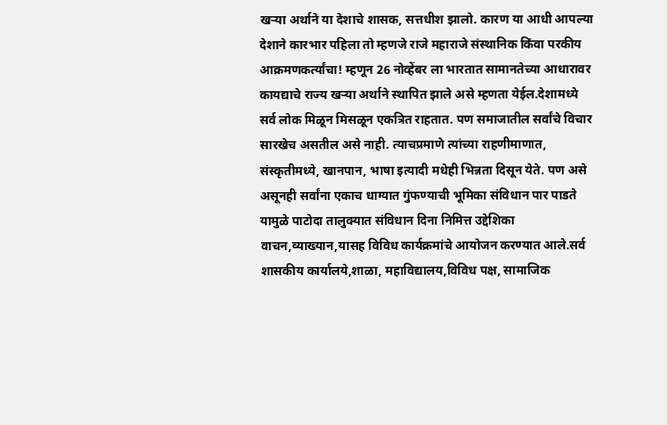खऱ्या अर्थाने या देशाचे शासक, सत्तधीश झालो. कारण या आधी आपल्या देशाने कारभार पहिला तो म्हणजे राजे महाराजे संस्थानिक किंवा परकीय आक्रमणकर्त्यांचा! म्हणून 26 नोव्हेंबर ला भारतात सामानतेच्या आधारावर कायद्याचे राज्य खऱ्या अर्थाने स्थापित झाले असे म्हणता येईल.देशामध्ये सर्व लोक मिळून मिसळून एकत्रित राहतात. पण समाजातील सर्वांचे विचार सारखेच असतील असे नाही. त्याचप्रमाणे त्यांच्या राहणीमाणात, संस्कृतीमध्ये, खानपान, भाषा इत्यादी मधेही भिन्नता दिसून येते. पण असे असूनही सर्वांना एकाच धाग्यात गुंफण्याची भूमिका संविधान पार पाडते यामुळे पाटोदा तालुक्यात संविधान दिना निमित्त उद्देशिका वाचन,व्याख्यान,यासह विविध कार्यक्रमांचे आयोजन करण्यात आले.सर्व शासकीय कार्यालये,शाळा, महाविद्यालय,विविध पक्ष, सामाजिक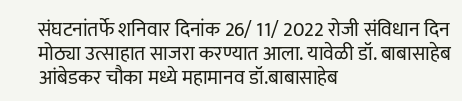संघटनांतर्फे शनिवार दिनांक 26/ 11/ 2022 रोजी संविधान दिन मोठ्या उत्साहात साजरा करण्यात आला. यावेळी डॉ. बाबासाहेब आंबेडकर चौका मध्ये महामानव डॉ.बाबासाहेब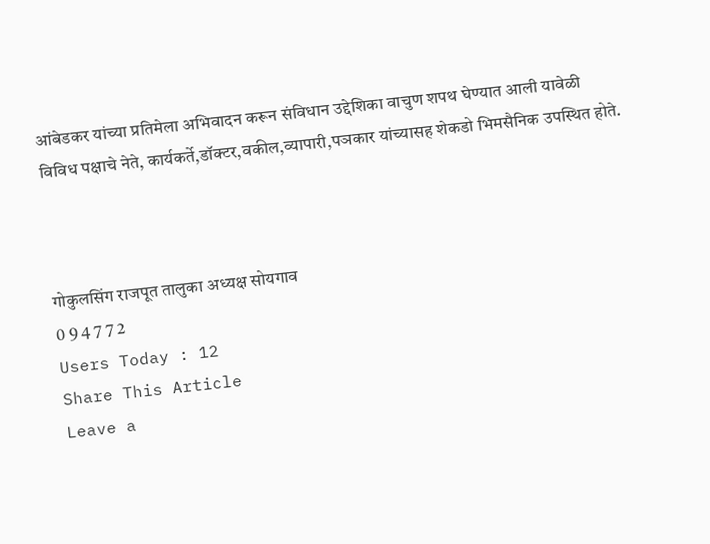आंबेडकर यांच्या प्रतिमेला अभिवादन करून संविधान उद्देशिका वाचुण शपथ घेण्यात आली यावेळी विविध पक्षाचे नेते, कार्यकर्ते,डॉक्टर,वकील,व्यापारी,पञकार यांच्यासह शेकडो भिमसैनिक उपस्थित होते.



गोकुलसिंग राजपूत तालुका अध्यक्ष सोयगाव
0 9 4 7 7 2
Users Today : 12
Share This Article
Leave a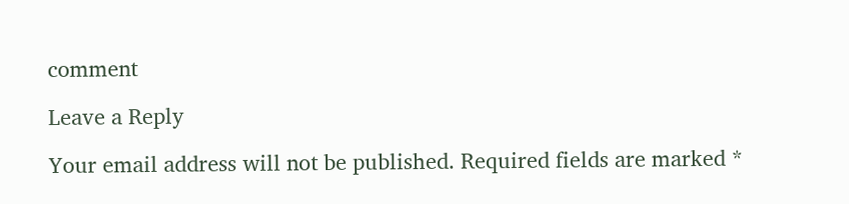comment

Leave a Reply

Your email address will not be published. Required fields are marked *